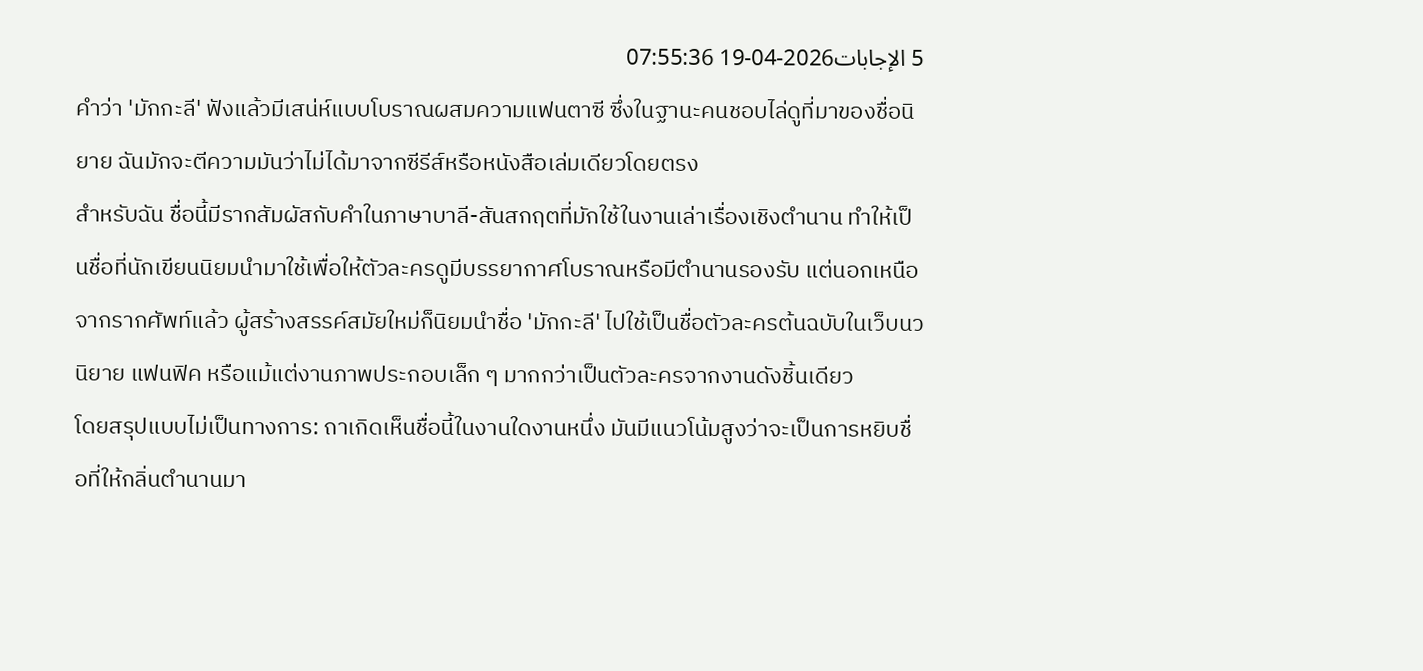5 الإجابات2026-04-19 07:55:36
คำว่า 'มักกะลี' ฟังแล้วมีเสน่ห์แบบโบราณผสมความแฟนตาซี ซึ่งในฐานะคนชอบไล่ดูที่มาของชื่อนิยาย ฉันมักจะตีความมันว่าไม่ได้มาจากซีรีส์หรือหนังสือเล่มเดียวโดยตรง
สำหรับฉัน ชื่อนี้มีรากสัมผัสกับคำในภาษาบาลี-สันสกฤตที่มักใช้ในงานเล่าเรื่องเชิงตำนาน ทำให้เป็นชื่อที่นักเขียนนิยมนำมาใช้เพื่อให้ตัวละครดูมีบรรยากาศโบราณหรือมีตำนานรองรับ แต่นอกเหนือจากรากศัพท์แล้ว ผู้สร้างสรรค์สมัยใหม่ก็นิยมนำชื่อ 'มักกะลี' ไปใช้เป็นชื่อตัวละครต้นฉบับในเว็บนวนิยาย แฟนฟิค หรือแม้แต่งานภาพประกอบเล็ก ๆ มากกว่าเป็นตัวละครจากงานดังชิ้นเดียว
โดยสรุปแบบไม่เป็นทางการ: ถาเกิดเห็นชื่อนี้ในงานใดงานหนึ่ง มันมีแนวโน้มสูงว่าจะเป็นการหยิบชื่อที่ให้กลิ่นตำนานมา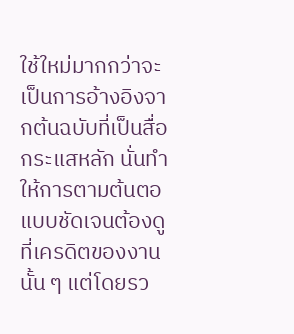ใช้ใหม่มากกว่าจะเป็นการอ้างอิงจากต้นฉบับที่เป็นสื่อกระแสหลัก นั่นทำให้การตามต้นตอแบบชัดเจนต้องดูที่เครดิตของงานนั้น ๆ แต่โดยรว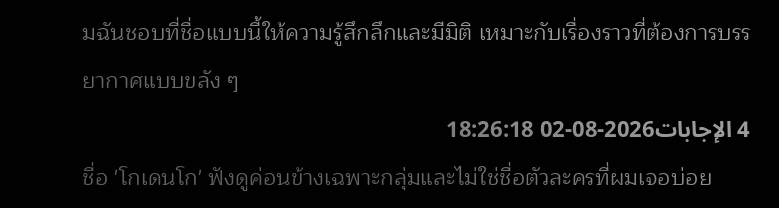มฉันชอบที่ชื่อแบบนี้ให้ความรู้สึกลึกและมีมิติ เหมาะกับเรื่องราวที่ต้องการบรรยากาศแบบขลัง ๆ
4 الإجابات2026-08-02 18:26:18
ชื่อ 'โกเดนโก' ฟังดูค่อนข้างเฉพาะกลุ่มและไม่ใช่ชื่อตัวละครที่ผมเจอบ่อย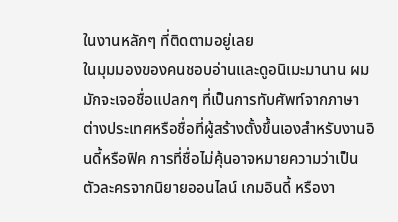ในงานหลักๆ ที่ติดตามอยู่เลย
ในมุมมองของคนชอบอ่านและดูอนิเมะมานาน ผมมักจะเจอชื่อแปลกๆ ที่เป็นการทับศัพท์จากภาษาต่างประเทศหรือชื่อที่ผู้สร้างตั้งขึ้นเองสำหรับงานอินดี้หรือฟิค การที่ชื่อไม่คุ้นอาจหมายความว่าเป็นตัวละครจากนิยายออนไลน์ เกมอินดี้ หรืองา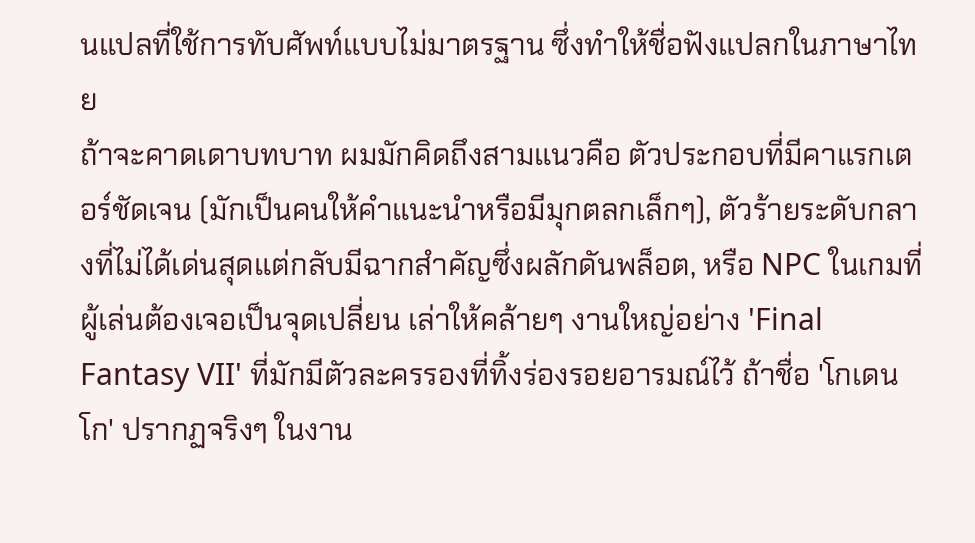นแปลที่ใช้การทับศัพท์แบบไม่มาตรฐาน ซึ่งทำให้ชื่อฟังแปลกในภาษาไทย
ถ้าจะคาดเดาบทบาท ผมมักคิดถึงสามแนวคือ ตัวประกอบที่มีคาแรกเตอร์ชัดเจน (มักเป็นคนให้คำแนะนำหรือมีมุกตลกเล็กๆ), ตัวร้ายระดับกลางที่ไม่ได้เด่นสุดแต่กลับมีฉากสำคัญซึ่งผลักดันพล็อต, หรือ NPC ในเกมที่ผู้เล่นต้องเจอเป็นจุดเปลี่ยน เล่าให้คล้ายๆ งานใหญ่อย่าง 'Final Fantasy VII' ที่มักมีตัวละครรองที่ทิ้งร่องรอยอารมณ์ไว้ ถ้าชื่อ 'โกเดนโก' ปรากฏจริงๆ ในงาน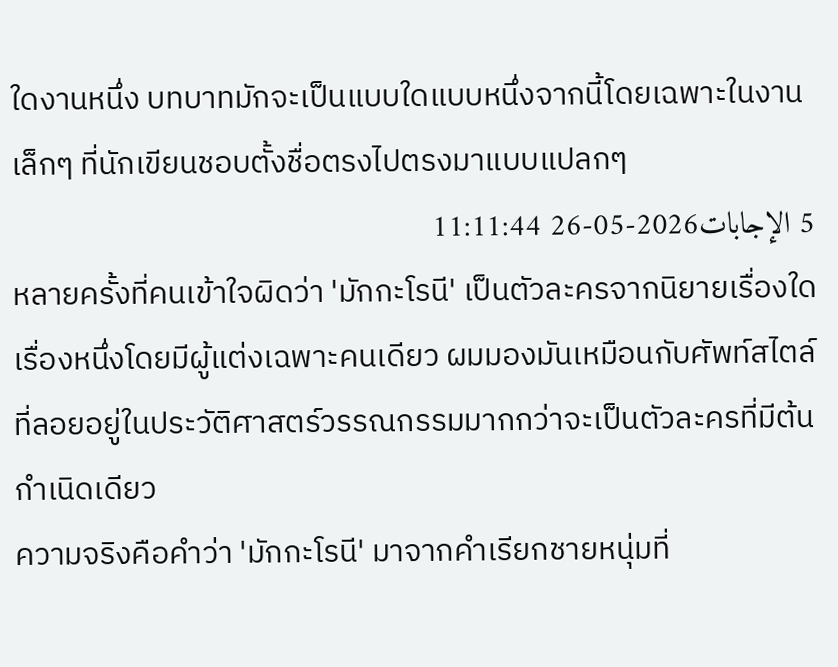ใดงานหนึ่ง บทบาทมักจะเป็นแบบใดแบบหนึ่งจากนี้โดยเฉพาะในงานเล็กๆ ที่นักเขียนชอบตั้งชื่อตรงไปตรงมาแบบแปลกๆ
5 الإجابات2026-05-26 11:11:44
หลายครั้งที่คนเข้าใจผิดว่า 'มักกะโรนี' เป็นตัวละครจากนิยายเรื่องใดเรื่องหนึ่งโดยมีผู้แต่งเฉพาะคนเดียว ผมมองมันเหมือนกับศัพท์สไตล์ที่ลอยอยู่ในประวัติศาสตร์วรรณกรรมมากกว่าจะเป็นตัวละครที่มีต้นกำเนิดเดียว
ความจริงคือคำว่า 'มักกะโรนี' มาจากคำเรียกชายหนุ่มที่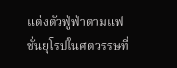แต่งตัวฟู่ฟ่าตามแฟชั่นยุโรปในศตวรรษที่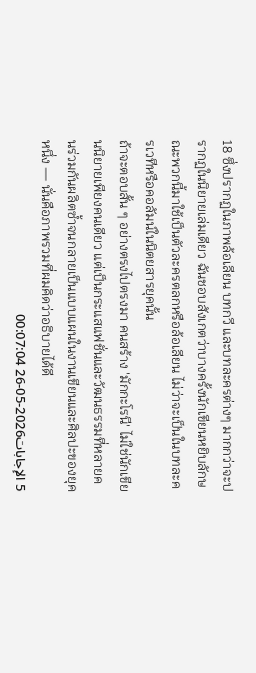18 ซึ่งปรากฏในภาพล้อเลียน บทกวี และบทละครต่างๆ มากกว่าจะปรากฏในนิยายเล่มเดียว ฉันชอบสังเกตว่าบางครั้งนักเขียนหยิบลักษณะพวกนี้มาใช้เป็นตัวละครตลกหรือล้อเลียน ไม่ว่าจะเป็นในบทละครเวทีหรือคอลัมน์ในนิตยสารยุคนั้น
ถ้าจะตอบสั้น ๆ อย่างตรงไปตรงมา คนสร้าง 'มักกะโรนี' ไม่ใช่นักเขียนนิยายเพียงคนเดียว แต่เป็นกระแสแฟชั่นและวัฒนธรรมที่หลายคนร่วมกันผลิตซ้ำจนกลายเป็นแบบแผนในงานเขียนและศิลปะของยุคหนึ่ง — นั่นคือภาพรวมที่ผมคิดว่าอธิบายได้ดี
5 الإجابات2026-05-26 00:07:04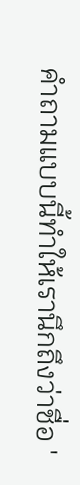คำถามแบบนี้ทำให้เรานึกถึงว่าชื่อ '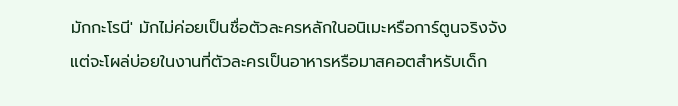มักกะโรนี' มักไม่ค่อยเป็นชื่อตัวละครหลักในอนิเมะหรือการ์ตูนจริงจัง แต่จะโผล่บ่อยในงานที่ตัวละครเป็นอาหารหรือมาสคอตสำหรับเด็ก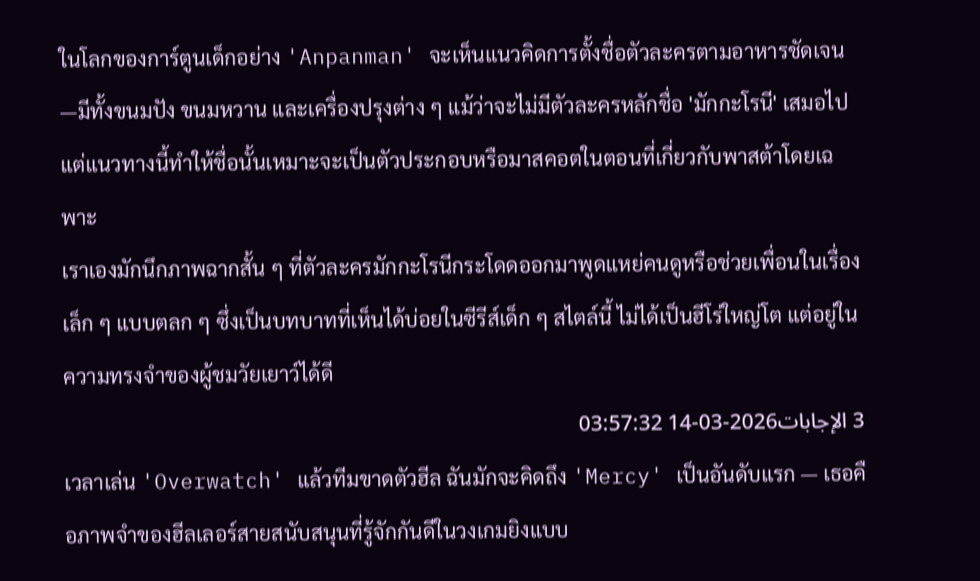ในโลกของการ์ตูนเด็กอย่าง 'Anpanman' จะเห็นแนวคิดการตั้งชื่อตัวละครตามอาหารชัดเจน—มีทั้งขนมปัง ขนมหวาน และเครื่องปรุงต่าง ๆ แม้ว่าจะไม่มีตัวละครหลักชื่อ 'มักกะโรนี' เสมอไป แต่แนวทางนี้ทำให้ชื่อนั้นเหมาะจะเป็นตัวประกอบหรือมาสคอตในตอนที่เกี่ยวกับพาสต้าโดยเฉพาะ
เราเองมักนึกภาพฉากสั้น ๆ ที่ตัวละครมักกะโรนีกระโดดออกมาพูดแหย่คนดูหรือช่วยเพื่อนในเรื่องเล็ก ๆ แบบตลก ๆ ซึ่งเป็นบทบาทที่เห็นได้บ่อยในซีรีส์เด็ก ๆ สไตล์นี้ ไม่ได้เป็นฮีโร่ใหญ่โต แต่อยู่ในความทรงจำของผู้ชมวัยเยาว์ได้ดี
3 الإجابات2026-03-14 03:57:32
เวลาเล่น 'Overwatch' แล้วทีมขาดตัวฮีล ฉันมักจะคิดถึง 'Mercy' เป็นอันดับแรก — เธอคือภาพจำของฮีลเลอร์สายสนับสนุนที่รู้จักกันดีในวงเกมยิงแบบ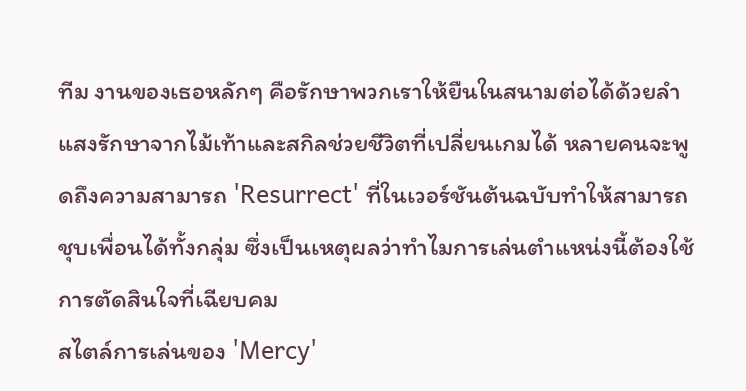ทีม งานของเธอหลักๆ คือรักษาพวกเราให้ยืนในสนามต่อได้ด้วยลำแสงรักษาจากไม้เท้าและสกิลช่วยชีวิตที่เปลี่ยนเกมได้ หลายคนจะพูดถึงความสามารถ 'Resurrect' ที่ในเวอร์ชันต้นฉบับทำให้สามารถชุบเพื่อนได้ทั้งกลุ่ม ซึ่งเป็นเหตุผลว่าทำไมการเล่นตำแหน่งนี้ต้องใช้การตัดสินใจที่เฉียบคม
สไตล์การเล่นของ 'Mercy'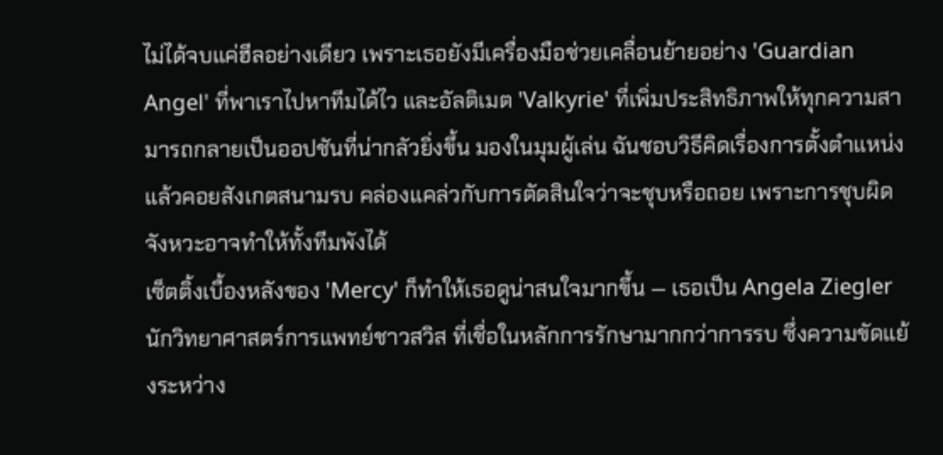ไม่ได้จบแค่ฮีลอย่างเดียว เพราะเธอยังมีเครื่องมือช่วยเคลื่อนย้ายอย่าง 'Guardian Angel' ที่พาเราไปหาทีมได้ไว และอัลติเมต 'Valkyrie' ที่เพิ่มประสิทธิภาพให้ทุกความสามารถกลายเป็นออปชันที่น่ากลัวยิ่งขึ้น มองในมุมผู้เล่น ฉันชอบวิธีคิดเรื่องการตั้งตำแหน่งแล้วคอยสังเกตสนามรบ คล่องแคล่วกับการตัดสินใจว่าจะชุบหรือถอย เพราะการชุบผิดจังหวะอาจทำให้ทั้งทีมพังได้
เซ็ตติ้งเบื้องหลังของ 'Mercy' ก็ทำให้เธอดูน่าสนใจมากขึ้น — เธอเป็น Angela Ziegler นักวิทยาศาสตร์การแพทย์ชาวสวิส ที่เชื่อในหลักการรักษามากกว่าการรบ ซึ่งความขัดแย้งระหว่าง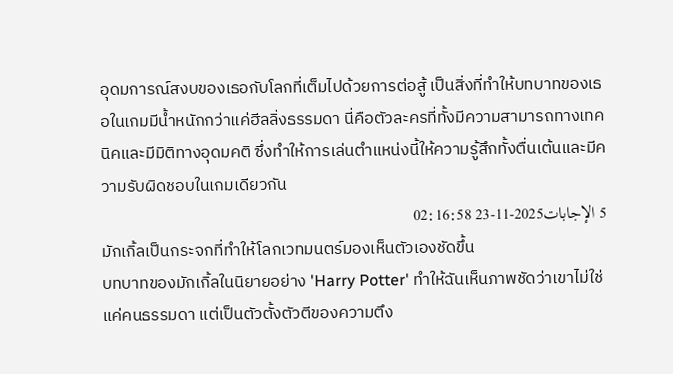อุดมการณ์สงบของเธอกับโลกที่เต็มไปด้วยการต่อสู้ เป็นสิ่งที่ทำให้บทบาทของเธอในเกมมีน้ำหนักกว่าแค่ฮีลลิ่งธรรมดา นี่คือตัวละครที่ทั้งมีความสามารถทางเทคนิคและมีมิติทางอุดมคติ ซึ่งทำให้การเล่นตำแหน่งนี้ให้ความรู้สึกทั้งตื่นเต้นและมีความรับผิดชอบในเกมเดียวกัน
5 الإجابات2025-11-23 02:16:58
มักเกิ้ลเป็นกระจกที่ทำให้โลกเวทมนตร์มองเห็นตัวเองชัดขึ้น
บทบาทของมักเกิ้ลในนิยายอย่าง 'Harry Potter' ทำให้ฉันเห็นภาพชัดว่าเขาไม่ใช่แค่คนธรรมดา แต่เป็นตัวตั้งตัวตีของความตึง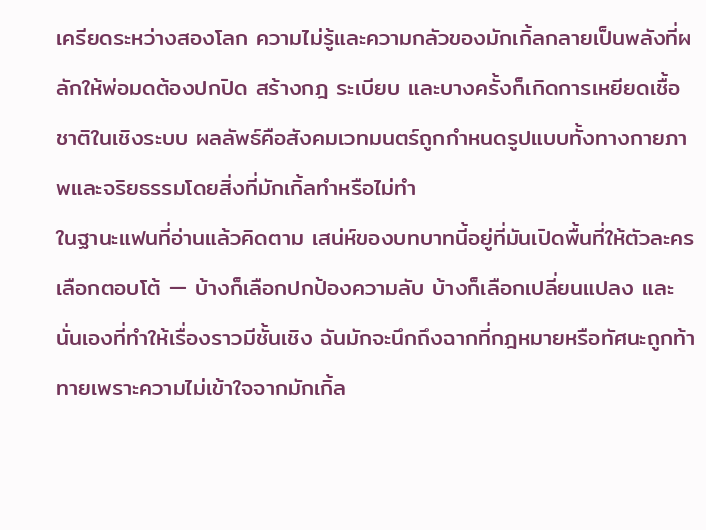เครียดระหว่างสองโลก ความไม่รู้และความกลัวของมักเกิ้ลกลายเป็นพลังที่ผลักให้พ่อมดต้องปกปิด สร้างกฎ ระเบียบ และบางครั้งก็เกิดการเหยียดเชื้อชาติในเชิงระบบ ผลลัพธ์คือสังคมเวทมนตร์ถูกกำหนดรูปแบบทั้งทางกายภาพและจริยธรรมโดยสิ่งที่มักเกิ้ลทำหรือไม่ทำ
ในฐานะแฟนที่อ่านแล้วคิดตาม เสน่ห์ของบทบาทนี้อยู่ที่มันเปิดพื้นที่ให้ตัวละครเลือกตอบโต้ — บ้างก็เลือกปกป้องความลับ บ้างก็เลือกเปลี่ยนแปลง และนั่นเองที่ทำให้เรื่องราวมีชั้นเชิง ฉันมักจะนึกถึงฉากที่กฎหมายหรือทัศนะถูกท้าทายเพราะความไม่เข้าใจจากมักเกิ้ล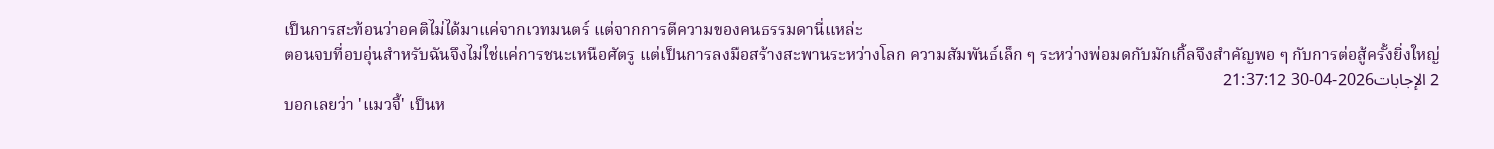เป็นการสะท้อนว่าอคติไม่ได้มาแค่จากเวทมนตร์ แต่จากการตีความของคนธรรมดานี่แหล่ะ
ตอนจบที่อบอุ่นสำหรับฉันจึงไม่ใช่แค่การชนะเหนือศัตรู แต่เป็นการลงมือสร้างสะพานระหว่างโลก ความสัมพันธ์เล็ก ๆ ระหว่างพ่อมดกับมักเกิ้ลจึงสำคัญพอ ๆ กับการต่อสู้ครั้งยิ่งใหญ่
2 الإجابات2026-04-30 21:37:12
บอกเลยว่า 'แมวจี้' เป็นห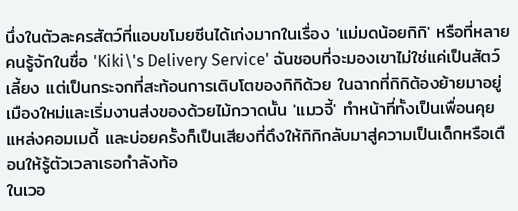นึ่งในตัวละครสัตว์ที่แอบขโมยซีนได้เก่งมากในเรื่อง 'แม่มดน้อยกิกิ' หรือที่หลายคนรู้จักในชื่อ 'Kiki\'s Delivery Service' ฉันชอบที่จะมองเขาไม่ใช่แค่เป็นสัตว์เลี้ยง แต่เป็นกระจกที่สะท้อนการเติบโตของกิกิด้วย ในฉากที่กิกิต้องย้ายมาอยู่เมืองใหม่และเริ่มงานส่งของด้วยไม้กวาดนั้น 'แมวจี้' ทำหน้าที่ทั้งเป็นเพื่อนคุย แหล่งคอมเมดี้ และบ่อยครั้งก็เป็นเสียงที่ดึงให้กิกิกลับมาสู่ความเป็นเด็กหรือเตือนให้รู้ตัวเวลาเธอกำลังท้อ
ในเวอ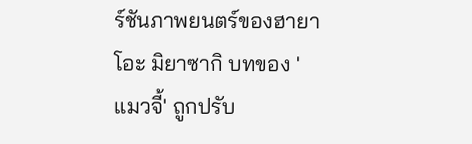ร์ชันภาพยนตร์ของฮายาโอะ มิยาซากิ บทของ 'แมวจี้' ถูกปรับ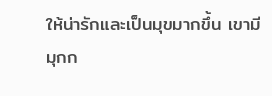ให้น่ารักและเป็นมุขมากขึ้น เขามีมุกก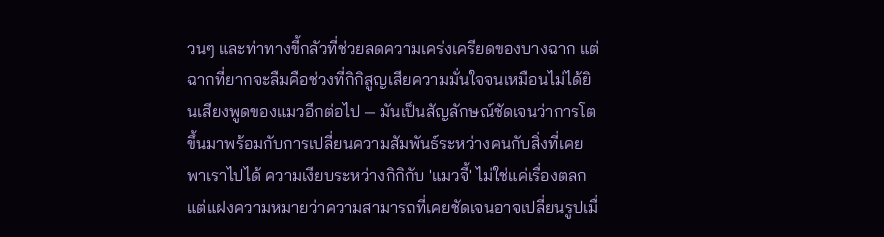วนๆ และท่าทางขี้กลัวที่ช่วยลดความเคร่งเครียดของบางฉาก แต่ฉากที่ยากจะลืมคือช่วงที่กิกิสูญเสียความมั่นใจจนเหมือนไม่ได้ยินเสียงพูดของแมวอีกต่อไป — มันเป็นสัญลักษณ์ชัดเจนว่าการโตขึ้นมาพร้อมกับการเปลี่ยนความสัมพันธ์ระหว่างคนกับสิ่งที่เคยพาเราไปได้ ความเงียบระหว่างกิกิกับ 'แมวจี้' ไม่ใช่แค่เรื่องตลก แต่แฝงความหมายว่าความสามารถที่เคยชัดเจนอาจเปลี่ยนรูปเมื่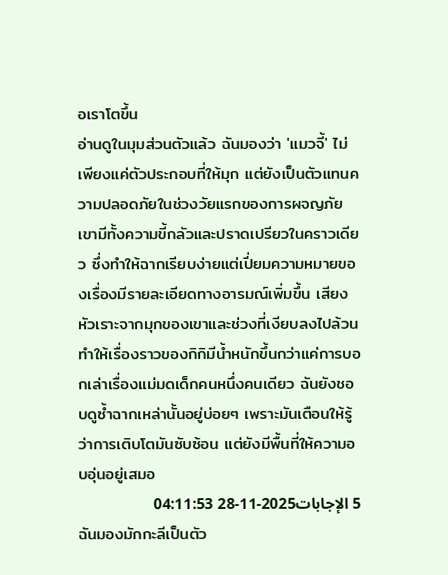อเราโตขึ้น
อ่านดูในมุมส่วนตัวแล้ว ฉันมองว่า 'แมวจี้' ไม่เพียงแค่ตัวประกอบที่ให้มุก แต่ยังเป็นตัวแทนความปลอดภัยในช่วงวัยแรกของการผจญภัย เขามีทั้งความขี้กลัวและปราดเปรียวในคราวเดียว ซึ่งทำให้ฉากเรียบง่ายแต่เปี่ยมความหมายของเรื่องมีรายละเอียดทางอารมณ์เพิ่มขึ้น เสียงหัวเราะจากมุกของเขาและช่วงที่เงียบลงไปล้วนทำให้เรื่องราวของกิกิมีน้ำหนักขึ้นกว่าแค่การบอกเล่าเรื่องแม่มดเด็กคนหนึ่งคนเดียว ฉันยังชอบดูซ้ำฉากเหล่านั้นอยู่บ่อยๆ เพราะมันเตือนให้รู้ว่าการเติบโตมันซับซ้อน แต่ยังมีพื้นที่ให้ความอบอุ่นอยู่เสมอ
5 الإجابات2025-11-28 04:11:53
ฉันมองมักกะลีเป็นตัว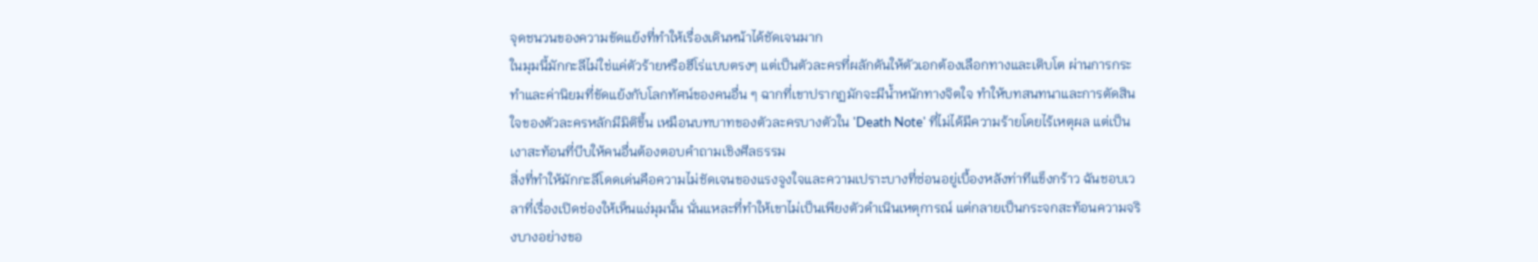จุดชนวนของความขัดแย้งที่ทำให้เรื่องเดินหน้าได้ชัดเจนมาก
ในมุมนี้มักกะลีไม่ใช่แค่ตัวร้ายหรือฮีโร่แบบตรงๆ แต่เป็นตัวละครที่ผลักดันให้ตัวเอกต้องเลือกทางและเติบโต ผ่านการกระทำและค่านิยมที่ขัดแย้งกับโลกทัศน์ของคนอื่น ๆ ฉากที่เขาปรากฏมักจะมีน้ำหนักทางจิตใจ ทำให้บทสนทนาและการตัดสินใจของตัวละครหลักมีมิติขึ้น เหมือนบทบาทของตัวละครบางตัวใน 'Death Note' ที่ไม่ได้มีความร้ายโดยไร้เหตุผล แต่เป็นเงาสะท้อนที่บีบให้คนอื่นต้องตอบคำถามเชิงศีลธรรม
สิ่งที่ทำให้มักกะลีโดดเด่นคือความไม่ชัดเจนของแรงจูงใจและความเปราะบางที่ซ่อนอยู่เบื้องหลังท่าทีแข็งกร้าว ฉันชอบเวลาที่เรื่องเปิดช่องให้เห็นแง่มุมนั้น นั่นแหละที่ทำให้เขาไม่เป็นเพียงตัวดำเนินเหตุการณ์ แต่กลายเป็นกระจกสะท้อนความจริงบางอย่างขอ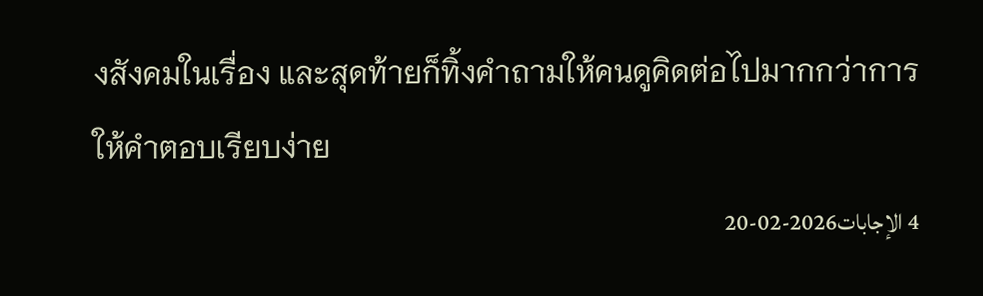งสังคมในเรื่อง และสุดท้ายก็ทิ้งคำถามให้คนดูคิดต่อไปมากกว่าการให้คำตอบเรียบง่าย
4 الإجابات2026-02-20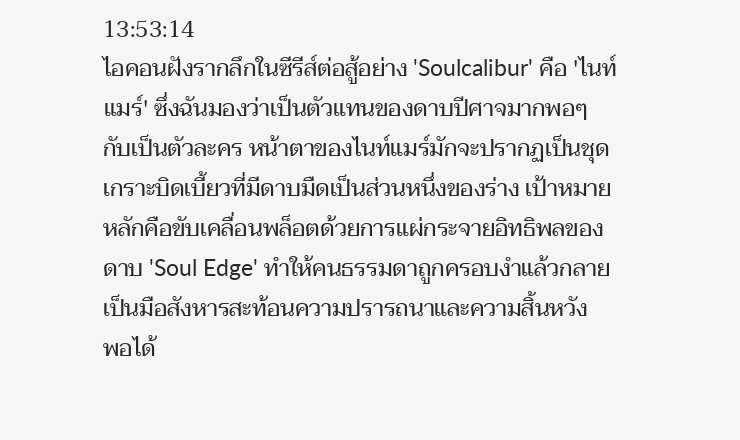13:53:14
ไอคอนฝังรากลึกในซีรีส์ต่อสู้อย่าง 'Soulcalibur' คือ 'ไนท์แมร์' ซึ่งฉันมองว่าเป็นตัวแทนของดาบปีศาจมากพอๆ กับเป็นตัวละคร หน้าตาของไนท์แมร์มักจะปรากฏเป็นชุดเกราะบิดเบี้ยวที่มีดาบมืดเป็นส่วนหนึ่งของร่าง เป้าหมายหลักคือขับเคลื่อนพล็อตด้วยการแผ่กระจายอิทธิพลของดาบ 'Soul Edge' ทำให้คนธรรมดาถูกครอบงำแล้วกลายเป็นมือสังหารสะท้อนความปรารถนาและความสิ้นหวัง
พอได้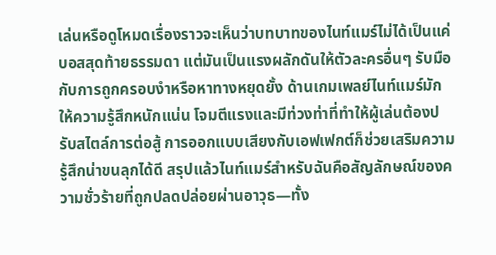เล่นหรือดูโหมดเรื่องราวจะเห็นว่าบทบาทของไนท์แมร์ไม่ได้เป็นแค่บอสสุดท้ายธรรมดา แต่มันเป็นแรงผลักดันให้ตัวละครอื่นๆ รับมือกับการถูกครอบงำหรือหาทางหยุดยั้ง ด้านเกมเพลย์ไนท์แมร์มักให้ความรู้สึกหนักแน่น โจมตีแรงและมีท่วงท่าที่ทำให้ผู้เล่นต้องปรับสไตล์การต่อสู้ การออกแบบเสียงกับเอฟเฟกต์ก็ช่วยเสริมความรู้สึกน่าขนลุกได้ดี สรุปแล้วไนท์แมร์สำหรับฉันคือสัญลักษณ์ของความชั่วร้ายที่ถูกปลดปล่อยผ่านอาวุธ—ทั้ง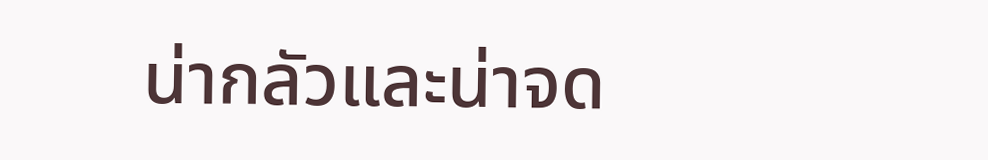น่ากลัวและน่าจด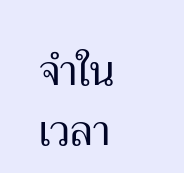จำในเวลา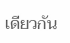เดียวกัน